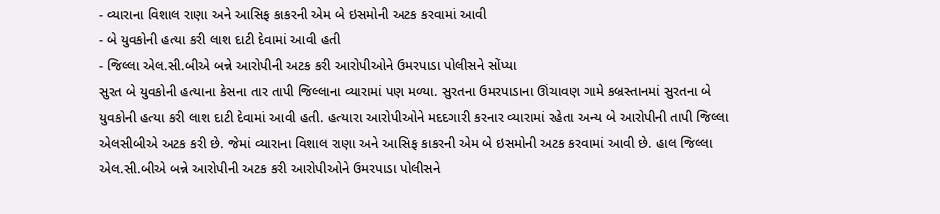- વ્યારાના વિશાલ રાણા અને આસિફ કાકરની એમ બે ઇસમોની અટક કરવામાં આવી
- બે યુવકોની હત્યા કરી લાશ દાટી દેવામાં આવી હતી
- જિલ્લા એલ.સી.બીએ બન્ને આરોપીની અટક કરી આરોપીઓને ઉમરપાડા પોલીસને સોંપ્યા
સુરત બે યુવકોની હત્યાના કેસના તાર તાપી જિલ્લાના વ્યારામાં પણ મળ્યા. સુરતના ઉમરપાડાના ઊંચાવણ ગામે કબ્રસ્તાનમાં સુરતના બે યુવકોની હત્યા કરી લાશ દાટી દેવામાં આવી હતી. હત્યારા આરોપીઓને મદદગારી કરનાર વ્યારામાં રહેતા અન્ય બે આરોપીની તાપી જિલ્લા એલસીબીએ અટક કરી છે. જેમાં વ્યારાના વિશાલ રાણા અને આસિફ કાકરની એમ બે ઇસમોની અટક કરવામાં આવી છે. હાલ જિલ્લા એલ.સી.બીએ બન્ને આરોપીની અટક કરી આરોપીઓને ઉમરપાડા પોલીસને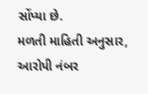સોંપ્યા છે.
મળતી માહિતી અનુસાર, આરોપી નંબર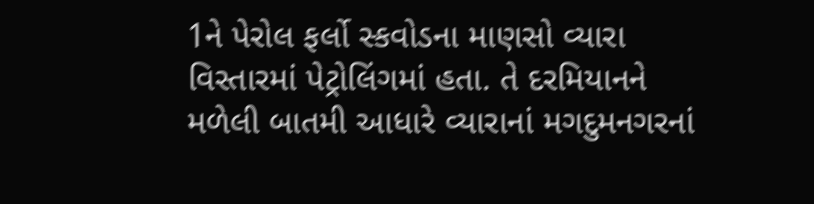1ને પેરોલ ફર્લો સ્કવોડના માણસો વ્યારા વિસ્તારમાં પેટ્રોલિંગમાં હતા. તે દરમિયાનને મળેલી બાતમી આધારે વ્યારાનાં મગદુમનગરનાં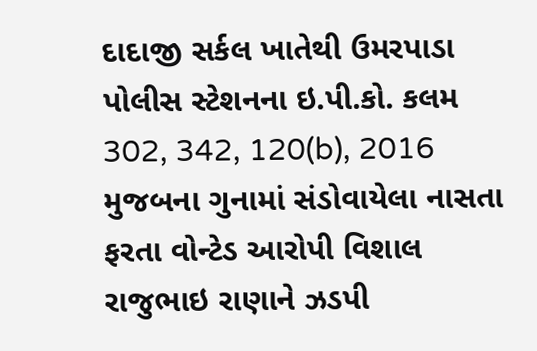દાદાજી સર્કલ ખાતેથી ઉમરપાડા પોલીસ સ્ટેશનના ઇ.પી.કો. કલમ 302, 342, 120(b), 2016 મુજબના ગુનામાં સંડોવાયેલા નાસતા ફરતા વોન્ટેડ આરોપી વિશાલ રાજુભાઇ રાણાને ઝડપી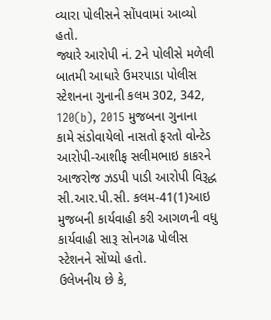વ્યારા પોલીસને સોંપવામાં આવ્યો હતો.
જ્યારે આરોપી નં. 2ને પોલીસે મળેલી બાતમી આધારે ઉમરપાડા પોલીસ સ્ટેશનના ગુનાની કલમ 302, 342, 120(b), 2015 મુજબના ગુનાના કામે સંડોવાયેલો નાસતો ફરતો વોન્ટેડ આરોપી-આશીફ સલીમભાઇ કાકરને આજરોજ ઝડપી પાડી આરોપી વિરૂદ્ધ સી.આર.પી.સી. કલમ-41(1)આઇ મુજબની કાર્યવાહી કરી આગળની વધુ કાર્યવાહી સારૂ સોનગઢ પોલીસ સ્ટેશનને સોંપ્યો હતો.
ઉલેખનીય છે કે,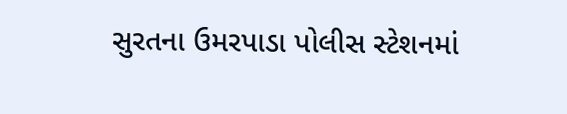સુરતના ઉમરપાડા પોલીસ સ્ટેશનમાં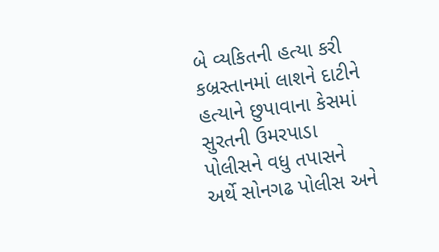બે વ્યકિતની હત્યા કરી કબ્રસ્તાનમાં લાશને દાટીને હત્યાને છુપાવાના કેસમાં સુરતની ઉમરપાડા પોલીસને વધુ તપાસને અર્થે સોનગઢ પોલીસ અને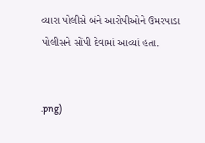વ્યારા પોલીસે બંને આરોપીઓને ઉમરપાડા પોલીસને સોંપી દેવામાં આવ્યાં હતા.


.png)